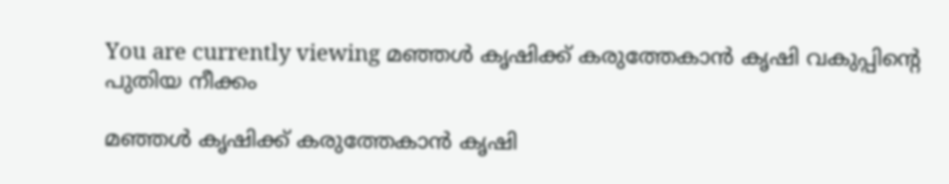You are currently viewing മഞ്ഞൾ കൃഷിക്ക് കരുത്തേകാൻ കൃഷി വകുപ്പിന്റെ പുതിയ നീക്കം

മഞ്ഞൾ കൃഷിക്ക് കരുത്തേകാൻ കൃഷി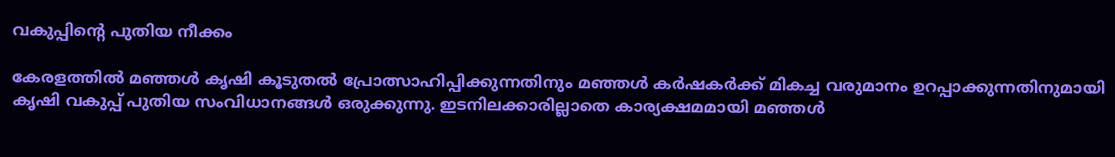വകുപ്പിന്റെ പുതിയ നീക്കം

കേരളത്തിൽ മഞ്ഞൾ കൃഷി കൂടുതൽ പ്രോത്സാഹിപ്പിക്കുന്നതിനും മഞ്ഞൾ കർഷകർക്ക് മികച്ച വരുമാനം ഉറപ്പാക്കുന്നതിനുമായി കൃഷി വകുപ്പ് പുതിയ സംവിധാനങ്ങൾ ഒരുക്കുന്നു. ഇടനിലക്കാരില്ലാതെ കാര്യക്ഷമമായി മഞ്ഞൾ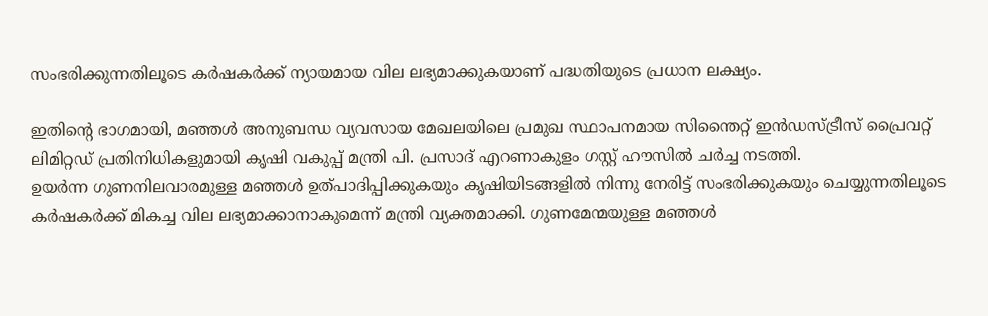സംഭരിക്കുന്നതിലൂടെ കർഷകർക്ക് ന്യായമായ വില ലഭ്യമാക്കുകയാണ് പദ്ധതിയുടെ പ്രധാന ലക്ഷ്യം.

ഇതിന്റെ ഭാഗമായി, മഞ്ഞൾ അനുബന്ധ വ്യവസായ മേഖലയിലെ പ്രമുഖ സ്ഥാപനമായ സിന്തൈറ്റ് ഇൻഡസ്ട്രീസ് പ്രൈവറ്റ് ലിമിറ്റഡ് പ്രതിനിധികളുമായി കൃഷി വകുപ്പ് മന്ത്രി പി. പ്രസാദ് എറണാകുളം ഗസ്റ്റ് ഹൗസിൽ ചർച്ച നടത്തി.
ഉയർന്ന ഗുണനിലവാരമുള്ള മഞ്ഞൾ ഉത്പാദിപ്പിക്കുകയും കൃഷിയിടങ്ങളിൽ നിന്നു നേരിട്ട് സംഭരിക്കുകയും ചെയ്യുന്നതിലൂടെ കർഷകർക്ക് മികച്ച വില ലഭ്യമാക്കാനാകുമെന്ന് മന്ത്രി വ്യക്തമാക്കി. ഗുണമേന്മയുള്ള മഞ്ഞൾ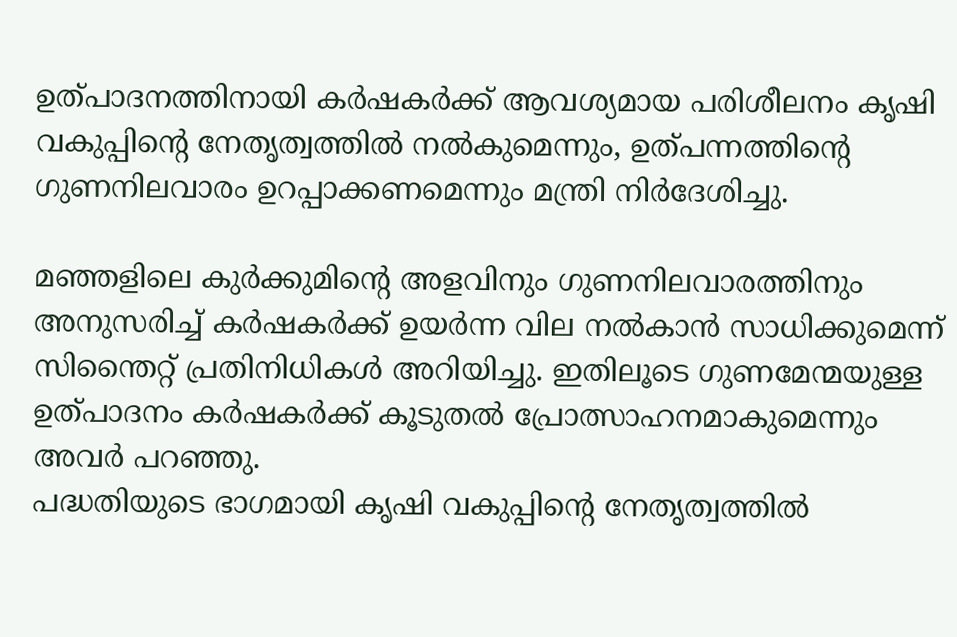ഉത്പാദനത്തിനായി കർഷകർക്ക് ആവശ്യമായ പരിശീലനം കൃഷി വകുപ്പിന്റെ നേതൃത്വത്തിൽ നൽകുമെന്നും, ഉത്പന്നത്തിന്റെ ഗുണനിലവാരം ഉറപ്പാക്കണമെന്നും മന്ത്രി നിർദേശിച്ചു.

മഞ്ഞളിലെ കുർക്കുമിന്റെ അളവിനും ഗുണനിലവാരത്തിനും അനുസരിച്ച് കർഷകർക്ക് ഉയർന്ന വില നൽകാൻ സാധിക്കുമെന്ന് സിന്തൈറ്റ് പ്രതിനിധികൾ അറിയിച്ചു. ഇതിലൂടെ ഗുണമേന്മയുള്ള ഉത്പാദനം കർഷകർക്ക് കൂടുതൽ പ്രോത്സാഹനമാകുമെന്നും അവർ പറഞ്ഞു.
പദ്ധതിയുടെ ഭാഗമായി കൃഷി വകുപ്പിന്റെ നേതൃത്വത്തിൽ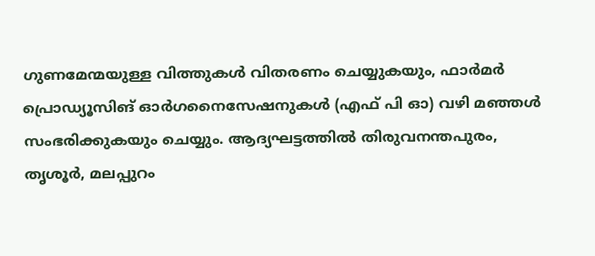ഗുണമേന്മയുള്ള വിത്തുകൾ വിതരണം ചെയ്യുകയും, ഫാർമർ പ്രൊഡ്യൂസിങ് ഓർഗനൈസേഷനുകൾ (എഫ് പി ഓ) വഴി മഞ്ഞൾ സംഭരിക്കുകയും ചെയ്യും. ആദ്യഘട്ടത്തിൽ തിരുവനന്തപുരം, തൃശൂർ, മലപ്പുറം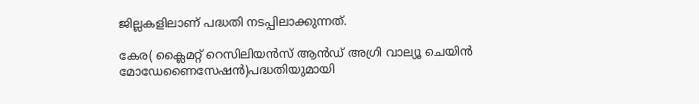ജില്ലകളിലാണ് പദ്ധതി നടപ്പിലാക്കുന്നത്.

കേര( ക്ലൈമറ്റ് റെസിലിയൻസ് ആൻഡ് അഗ്രി വാല്യൂ ചെയിൻ മോഡേണൈസേഷൻ)പദ്ധതിയുമായി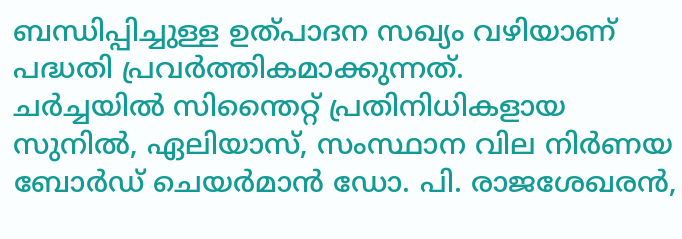ബന്ധിപ്പിച്ചുള്ള ഉത്പാദന സഖ്യം വഴിയാണ് പദ്ധതി പ്രവർത്തികമാക്കുന്നത്.
ചർച്ചയിൽ സിന്തൈറ്റ് പ്രതിനിധികളായ സുനിൽ, ഏലിയാസ്, സംസ്ഥാന വില നിർണയ ബോർഡ് ചെയർമാൻ ഡോ. പി. രാജശേഖരൻ,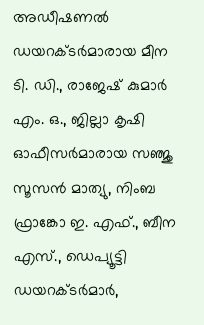അഡീഷണൽ ഡയറക്ടർമാരായ മീന ടി. ഡി., രാജേഷ് കുമാർ എം. ഒ., ജില്ലാ കൃഷി ഓഫീസർമാരായ സഞ്ജു സൂസൻ മാത്യു, നിംബ ഫ്രാങ്കോ ഇ. എഫ്., ബീന എസ്., ഡെപ്യൂട്ടി ഡയറക്ടർമാർ,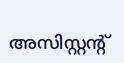അസിസ്റ്റന്റ്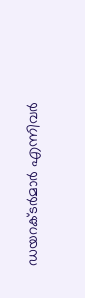ഡയറക്ടർമാർ എന്നിവർ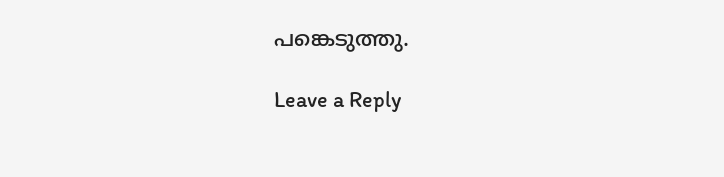പങ്കെടുത്തു.

Leave a Reply